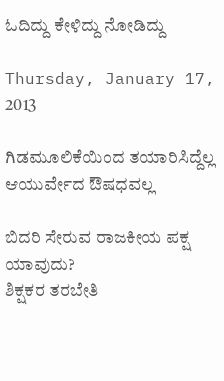ಓದಿದ್ದು ಕೇಳಿದ್ದು ನೋಡಿದ್ದು

Thursday, January 17, 2013

ಗಿಡಮೂಲಿಕೆಯಿಂದ ತಯಾರಿಸಿದ್ದೆಲ್ಲ ಆಯುರ್ವೇದ ಔಷಧವಲ್ಲ

ಬಿದರಿ ಸೇರುವ ರಾಜಕೀಯ ಪಕ್ಷ ಯಾವುದು?
ಶಿಕ್ಷಕರ ತರಬೇತಿ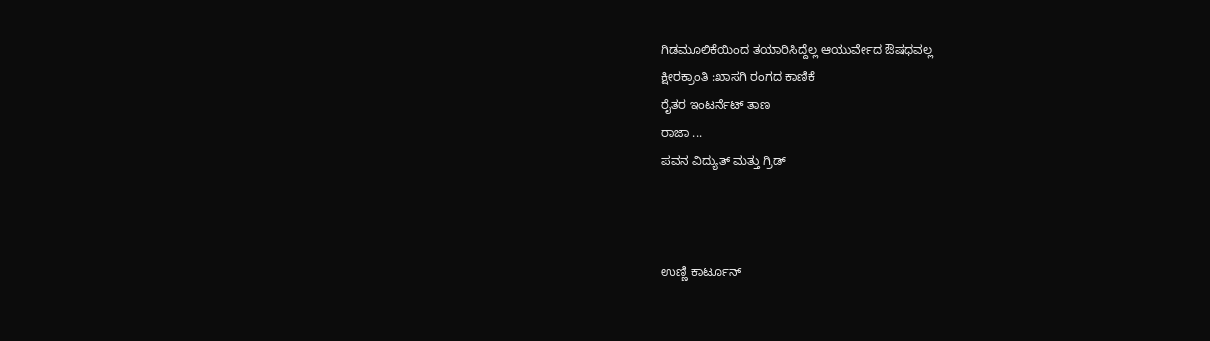ಗಿಡಮೂಲಿಕೆಯಿಂದ ತಯಾರಿಸಿದ್ದೆಲ್ಲ ಆಯುರ್ವೇದ ಔಷಧವಲ್ಲ
ಕ್ಷೀರಕ್ರಾಂತಿ :ಖಾಸಗಿ ರಂಗದ ಕಾಣಿಕೆ
ರೈತರ ಇಂಟರ್ನೆಟ್ ತಾಣ
ರಾಜಾ ...
ಪವನ ವಿದ್ಯುತ್ ಮತ್ತು ಗ್ರಿಡ್



ಉಣ್ಣಿ ಕಾರ್ಟೂನ್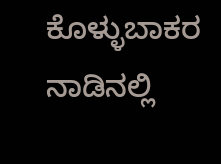ಕೊಳ್ಳುಬಾಕರ ನಾಡಿನಲ್ಲಿ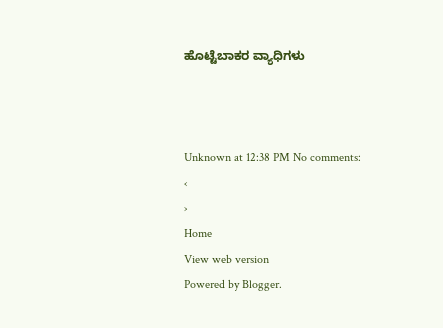ಹೊಟ್ಟೆಬಾಕರ ವ್ಯಾಧಿಗಳು



Unknown at 12:38 PM No comments:
‹
›
Home
View web version
Powered by Blogger.